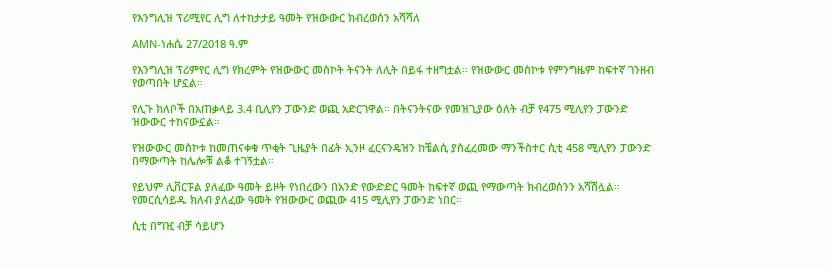የእንግሊዝ ፕሪሚየር ሊግ ለተከታታይ ዓመት የዝውውር ክብረወሰን አሻሻለ

AMN-ነሐሴ 27/2018 ዓ.ም

የእንግሊዝ ፕሪምየር ሊግ የክረምት የዝውውር መስኮት ትናንት ለሊት በይፋ ተዘግቷል። የዝውውር መስኮቱ የምንግዜም ከፍተኛ ገንዘብ የወጣበት ሆኗል።

የሊጉ ክለቦች በአጠቃላይ 3.4 ቢሊየን ፓውንድ ወጪ አድርገዋል። በትናንትናው የመዝጊያው ዕለት ብቻ የ475 ሚሊየን ፓውንድ ዝውውር ተከናውኗል።

የዝውውር መስኮቱ ከመጠናቀቁ ጥቂት ጊዜያት በፊት ኢንዞ ፈርናንዴዝን ከቼልሲ ያስፈረመው ማንችስተር ሲቲ 458 ሚሊየን ፓውንድ በማውጣት ከሌሎቹ ልቆ ተገኝቷል።

የይህም ሊቨርፑል ያለፈው ዓመት ይዞት የነበረውን በአንድ የውድድር ዓመት ከፍተኛ ወጪ የማውጣት ክብረወሰንን አሻሽሏል። የመርሲሳይዱ ክለብ ያለፈው ዓመት የዝውውር ወጪው 415 ሚሊየን ፓውንድ ነበር።

ሲቲ በግዢ ብቻ ሳይሆን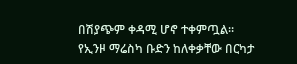በሽያጭም ቀዳሚ ሆኖ ተቀምጧል። የኢንዞ ማሬስካ ቡድን ከለቀቃቸው በርካታ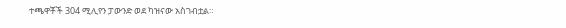ተጫዋቾች 304 ሚሊየን ፓውንድ ወደ ካዝናው አስገብቷል።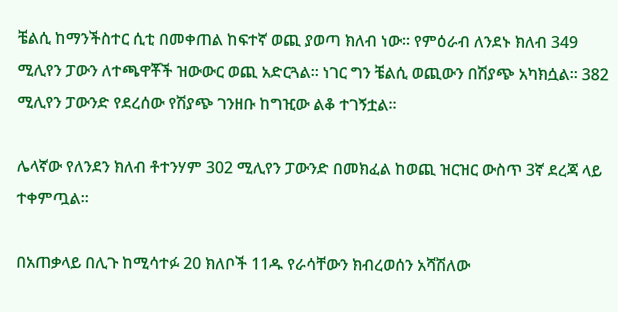ቼልሲ ከማንችስተር ሲቲ በመቀጠል ከፍተኛ ወጪ ያወጣ ክለብ ነው። የምዕራብ ለንደኑ ክለብ 349 ሚሊየን ፓውን ለተጫዋቾች ዝውውር ወጪ አድርጓል። ነገር ግን ቼልሲ ወጪውን በሽያጭ አካክሷል። 382 ሚሊየን ፓውንድ የደረሰው የሽያጭ ገንዘቡ ከግዢው ልቆ ተገኝቷል።

ሌላኛው የለንደን ክለብ ቶተንሃም 302 ሚሊየን ፓውንድ በመክፈል ከወጪ ዝርዝር ውስጥ 3ኛ ደረጃ ላይ ተቀምጧል።

በአጠቃላይ በሊጉ ከሚሳተፉ 20 ክለቦች 11ዱ የራሳቸውን ክብረወሰን አሻሽለው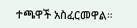ተጫዋች አስፈርመዋል።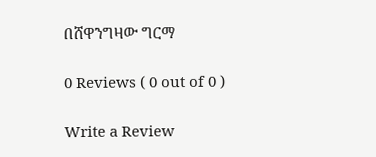በሸዋንግዛው ግርማ

0 Reviews ( 0 out of 0 )

Write a Review